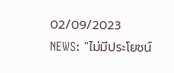02/09/2023
NEWS: “ไม่มีประโยชน์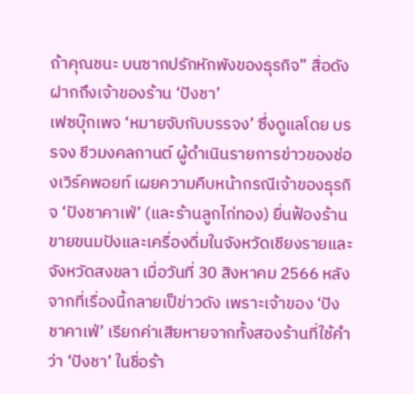ถ้าคุณชนะ บนซากปรักหักพังของธุรกิจ” สื่อดังฝากถึงเจ้าของร้าน ‘ปังชา’
เฟซบุ๊กเพจ ‘หมายจับกับบรรจง’ ซึ่งดูแลโดย บรรจง ชีวมงคลกานต์ ผู้ดำเนินรายการข่าวของช่องเวิร์คพอยท์ เผยความคืบหน้ากรณีเจ้าของธุรกิจ ‘ปังชาคาเฟ่’ (และร้านลูกไก่ทอง) ยื่นฟ้องร้านขายขนมปังและเครื่องดื่มในจังหวัดเชียงรายและจังหวัดสงขลา เมื่อวันที่ 30 สิงหาคม 2566 หลังจากที่เรื่องนี้กลายเป็ข่าวดัง เพราะเจ้าของ ‘ปังชาคาเฟ่’ เรียกค่าเสียหายจากทั้งสองร้านที่ใช้คำว่า ‘ปังชา’ ในชื่อร้า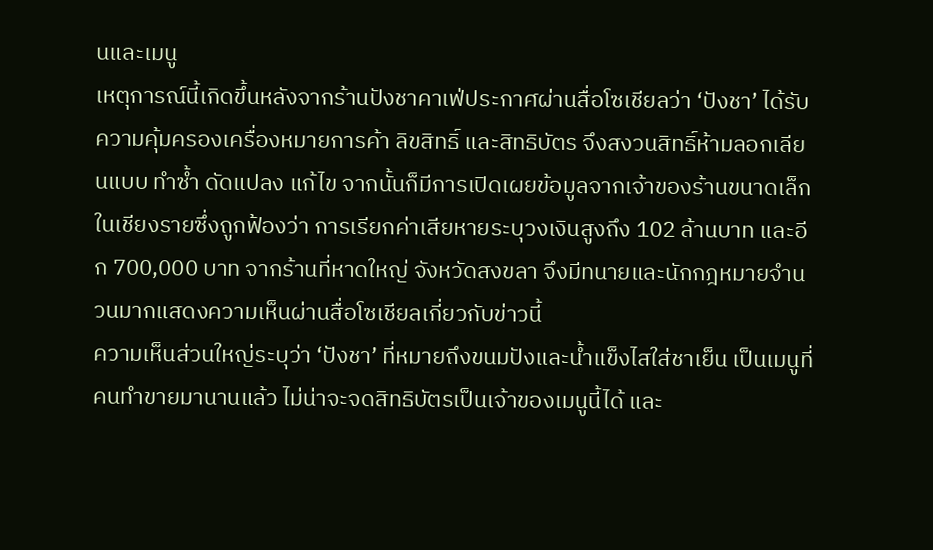นและเมนู
เหตุการณ์นี้เกิดขึ้นหลังจากร้านปังชาคาเฟ่ประกาศผ่านสื่อโซเชียลว่า ‘ปังชา’ ได้รับความคุ้มครองเครื่องหมายการค้า ลิขสิทธิ์ และสิทธิบัตร จึงสงวนสิทธิ์ห้ามลอกเลียนแบบ ทำซ้ำ ดัดแปลง แก้ไข จากนั้นก็มีการเปิดเผยข้อมูลจากเจ้าของร้านขนาดเล็กในเชียงรายซึ่งถูกฟ้องว่า การเรียกค่าเสียหายระบุวงเงินสูงถึง 102 ล้านบาท และอีก 700,000 บาท จากร้านที่หาดใหญ่ จังหวัดสงขลา จึงมีทนายและนักกฎหมายจำนวนมากแสดงความเห็นผ่านสื่อโซเชียลเกี่ยวกับข่าวนี้
ความเห็นส่วนใหญ่ระบุว่า ‘ปังชา’ ที่หมายถึงขนมปังและน้ำแข็งไสใส่ชาเย็น เป็นเมนูที่คนทำขายมานานแล้ว ไม่น่าจะจดสิทธิบัตรเป็นเจ้าของเมนูนี้ได้ และ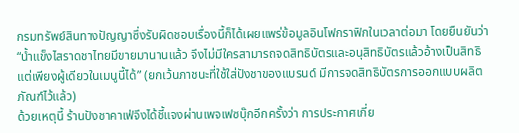กรมทรัพย์สินทางปัญญาซึ่งรับผิดชอบเรื่องนี้ก็ได้เผยแพร่ข้อมูลอินโฟกราฟิกในเวลาต่อมา โดยยืนยันว่า “น้ำแข็งไสราดชาไทยมีขายมานานแล้ว จึงไม่มีใครสามารถจดสิทธิบัตรและอนุสิทธิบัตรแล้วอ้างเป็นสิทธิแต่เพียงผู้เดียวในเมนูนี้ได้” (ยกเว้นภาชนะที่ใช้ใส่ปังชาของแบรนด์ มีการจดสิทธิบัตรการออกแบบผลิตภัณฑ์ไว้แล้ว)
ด้วยเหตุนี้ ร้านปังชาคาเฟ่จึงได้ชี้แจงผ่านเพจเฟซบุ๊กอีกครั้งว่า การประกาศเกี่ย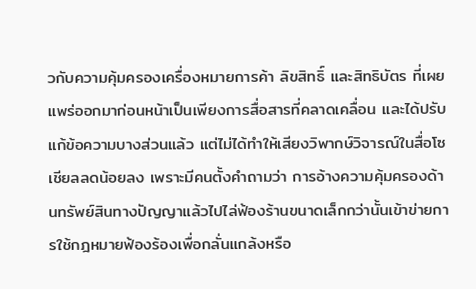วกับความคุ้มครองเครื่องหมายการค้า ลิขสิทธิ์ และสิทธิบัตร ที่เผยแพร่ออกมาก่อนหน้าเป็นเพียงการสื่อสารที่คลาดเคลื่อน และได้ปรับแก้ข้อความบางส่วนแล้ว แต่ไม่ได้ทำให้เสียงวิพากษ์วิจารณ์ในสื่อโซเชียลลดน้อยลง เพราะมีคนตั้งคำถามว่า การอ้างความคุ้มครองด้านทรัพย์สินทางปัญญาแล้วไปไล่ฟ้องร้านขนาดเล็กกว่านั้นเข้าข่ายการใช้กฎหมายฟ้องร้องเพื่อกลั่นแกล้งหรือ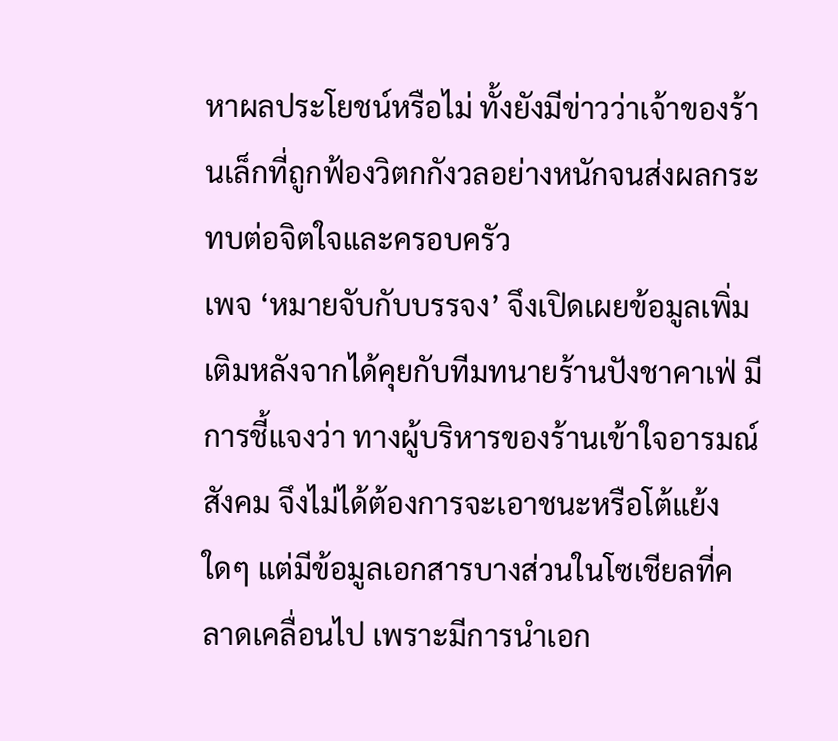หาผลประโยชน์หรือไม่ ทั้งยังมีข่าวว่าเจ้าของร้านเล็กที่ถูกฟ้องวิตกกังวลอย่างหนักจนส่งผลกระทบต่อจิตใจและครอบครัว
เพจ ‘หมายจับกับบรรจง’ จึงเปิดเผยข้อมูลเพิ่มเติมหลังจากได้คุยกับทีมทนายร้านปังชาคาเฟ่ มีการชี้แจงว่า ทางผู้บริหารของร้านเข้าใจอารมณ์สังคม จึงไม่ได้ต้องการจะเอาชนะหรือโต้แย้งใดๆ แต่มีข้อมูลเอกสารบางส่วนในโซเชียลที่คลาดเคลื่อนไป เพราะมีการนำเอก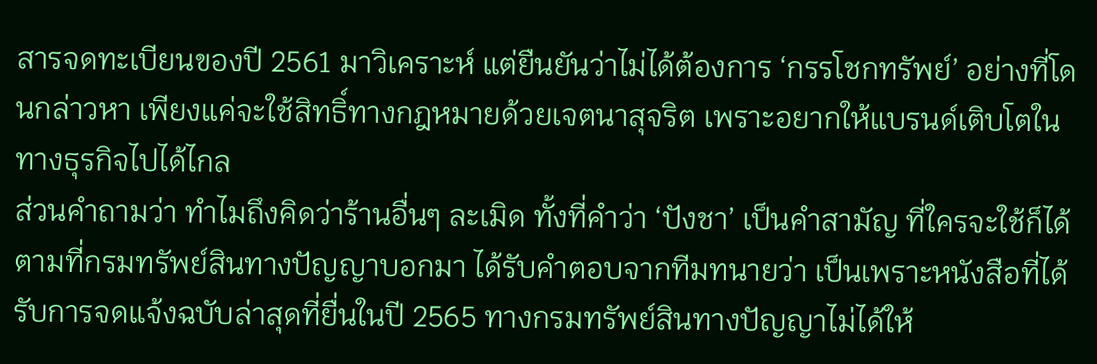สารจดทะเบียนของปี 2561 มาวิเคราะห์ แต่ยืนยันว่าไม่ได้ต้องการ ‘กรรโชกทรัพย์’ อย่างที่โดนกล่าวหา เพียงแค่จะใช้สิทธิ์ทางกฎหมายด้วยเจตนาสุจริต เพราะอยากให้แบรนด์เติบโตในทางธุรกิจไปได้ไกล
ส่วนคำถามว่า ทำไมถึงคิดว่าร้านอื่นๆ ละเมิด ทั้งที่คำว่า ‘ปังชา’ เป็นคำสามัญ ที่ใครจะใช้ก็ได้ ตามที่กรมทรัพย์สินทางปัญญาบอกมา ได้รับคำตอบจากทีมทนายว่า เป็นเพราะหนังสือที่ได้รับการจดแจ้งฉบับล่าสุดที่ยื่นในปี 2565 ทางกรมทรัพย์สินทางปัญญาไม่ได้ให้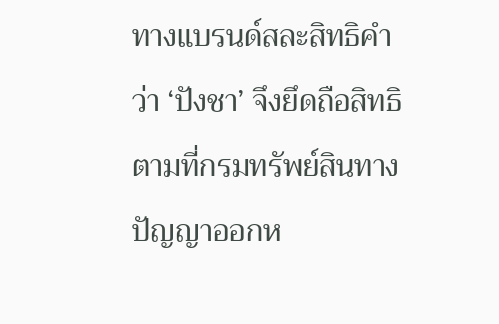ทางแบรนด์สละสิทธิคำว่า ‘ปังชา’ จึงยึดถือสิทธิตามที่กรมทรัพย์สินทางปัญญาออกห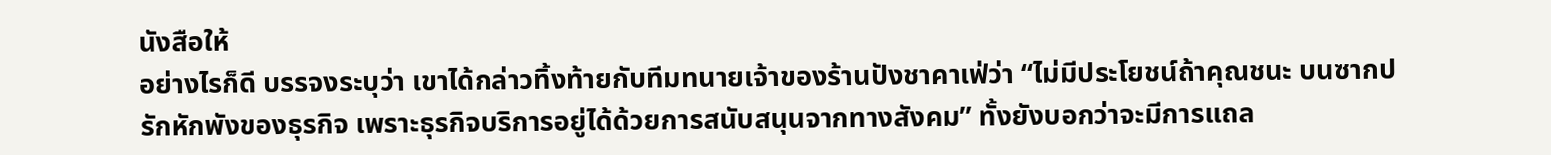นังสือให้
อย่างไรก็ดี บรรจงระบุว่า เขาได้กล่าวทิ้งท้ายกับทีมทนายเจ้าของร้านปังชาคาเฟ่ว่า “ไม่มีประโยชน์ถ้าคุณชนะ บนซากปรักหักพังของธุรกิจ เพราะธุรกิจบริการอยู่ได้ด้วยการสนับสนุนจากทางสังคม” ทั้งยังบอกว่าจะมีการแถล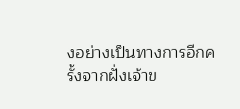งอย่างเป็นทางการอีกครั้งจากฝั่งเจ้าข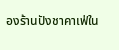องร้านปังชาคาเฟ่ใน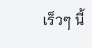เร็วๆ นี้